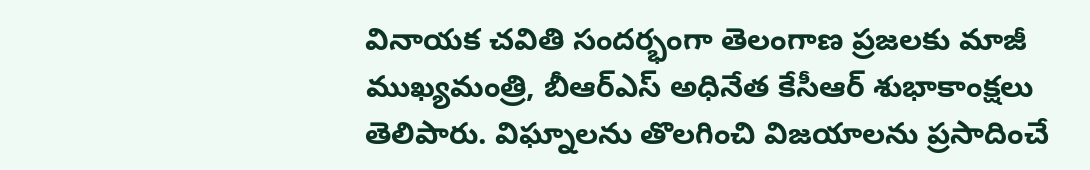వినాయక చవితి సందర్భంగా తెలంగాణ ప్రజలకు మాజీ ముఖ్యమంత్రి, బీఆర్ఎస్ అధినేత కేసీఆర్ శుభాకాంక్షలు తెలిపారు. విఘ్నాలను తొలగించి విజయాలను ప్రసాదించే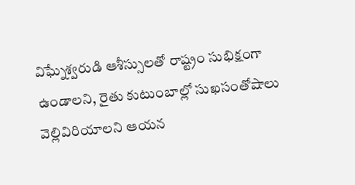విఘ్నేశ్వరుడి ఆశీస్సులతో రాష్ట్రం సుభిక్షంగా ఉండాలని, రైతు కుటుంబాల్లో సుఖసంతోషాలు వెల్లివిరియాలని ఆయన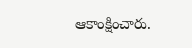ఆకాంక్షించారు.